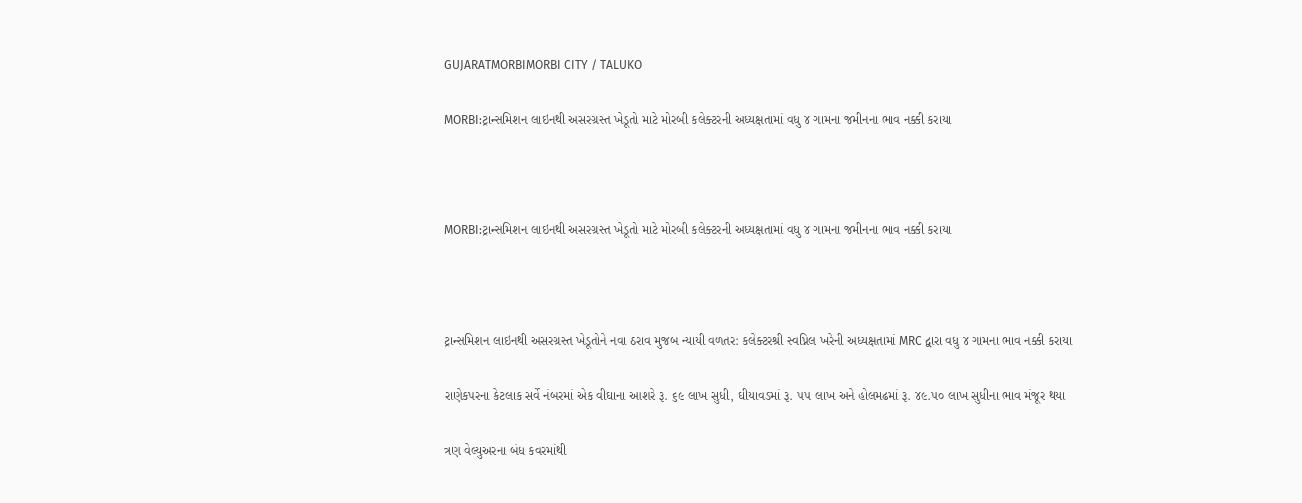GUJARATMORBIMORBI CITY / TALUKO

MORBI:ટ્રાન્સમિશન લાઇનથી અસરગ્રસ્ત ખેડૂતો માટે મોરબી કલેક્ટરની અધ્યક્ષતામાં વધુ ૪ ગામના જમીનના ભાવ નક્કી કરાયા



MORBI:ટ્રાન્સમિશન લાઇનથી અસરગ્રસ્ત ખેડૂતો માટે મોરબી કલેક્ટરની અધ્યક્ષતામાં વધુ ૪ ગામના જમીનના ભાવ નક્કી કરાયા



ટ્રાન્સમિશન લાઇનથી અસરગ્રસ્ત ખેડૂતોને નવા ઠરાવ મુજબ ન્યાયી વળતર: કલેક્ટરશ્રી સ્વપ્નિલ ખરેની અધ્યક્ષતામાં MRC દ્વારા વધુ ૪ ગામના ભાવ નક્કી કરાયા

રાણેકપરના કેટલાક સર્વે નંબરમાં એક વીઘાના આશરે રૂ. ૬૯ લાખ સુધી, ઘીયાવડમાં રૂ. ૫૫ લાખ અને હોલમઢમાં રૂ. ૪૯.૫૦ લાખ સુધીના ભાવ મંજૂર થયા

ત્રણ વેલ્યુઅરના બંધ કવરમાંથી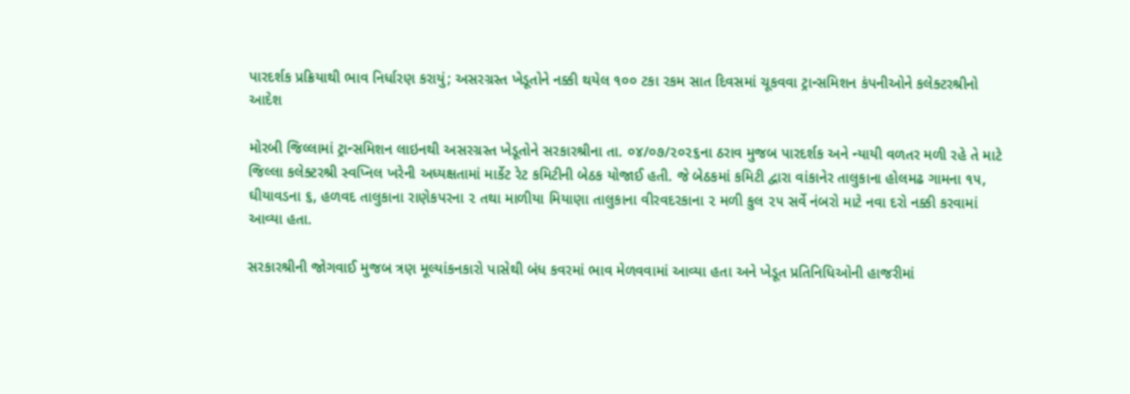પારદર્શક પ્રક્રિયાથી ભાવ નિર્ધારણ કરાયું; અસરગ્રસ્ત ખેડૂતોને નક્કી થયેલ ૧૦૦ ટકા રકમ સાત દિવસમાં ચૂકવવા ટ્રાન્સમિશન કંપનીઓને કલેક્ટરશ્રીનો આદેશ

મોરબી જિલ્લામાં ટ્રાન્સમિશન લાઇનથી અસરગ્રસ્ત ખેડૂતોને સરકારશ્રીના તા. ૦૪/૦૭/૨૦૨૬ના ઠરાવ મુજબ પારદર્શક અને ન્યાયી વળતર મળી રહે તે માટે જિલ્લા કલેક્ટરશ્રી સ્વપ્નિલ ખરેની અધ્યક્ષતામાં માર્કેટ રેટ કમિટીની બેઠક યોજાઈ હતી. જે બેઠકમાં કમિટી દ્વારા વાંકાનેર તાલુકાના હોલમઢ ગામના ૧૫, ઘીયાવડના ૬, હળવદ તાલુકાના રાણેકપરના ૨ તથા માળીયા મિયાણા તાલુકાના વીરવદરકાના ૨ મળી કુલ ૨૫ સર્વે નંબરો માટે નવા દરો નક્કી કરવામાં આવ્યા હતા.

સરકારશ્રીની જોગવાઈ મુજબ ત્રણ મૂલ્યાંકનકારો પાસેથી બંધ કવરમાં ભાવ મેળવવામાં આવ્યા હતા અને ખેડૂત પ્રતિનિધિઓની હાજરીમાં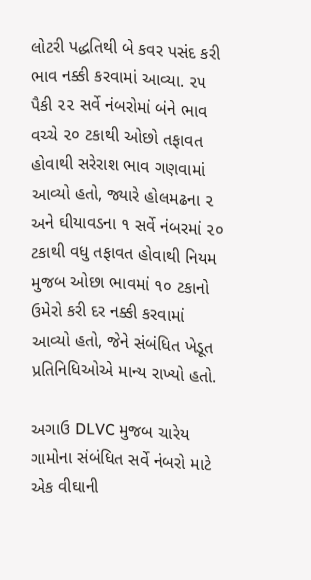લોટરી પદ્ધતિથી બે કવર પસંદ કરી ભાવ નક્કી કરવામાં આવ્યા. ૨૫ પૈકી ૨૨ સર્વે નંબરોમાં બંને ભાવ વચ્ચે ૨૦ ટકાથી ઓછો તફાવત હોવાથી સરેરાશ ભાવ ગણવામાં આવ્યો હતો, જ્યારે હોલમઢના ૨ અને ઘીયાવડના ૧ સર્વે નંબરમાં ૨૦ ટકાથી વધુ તફાવત હોવાથી નિયમ મુજબ ઓછા ભાવમાં ૧૦ ટકાનો ઉમેરો કરી દર નક્કી કરવામાં આવ્યો હતો, જેને સંબંધિત ખેડૂત પ્રતિનિધિઓએ માન્ય રાખ્યો હતો.

અગાઉ DLVC મુજબ ચારેય ગામોના સંબંધિત સર્વે નંબરો માટે એક વીઘાની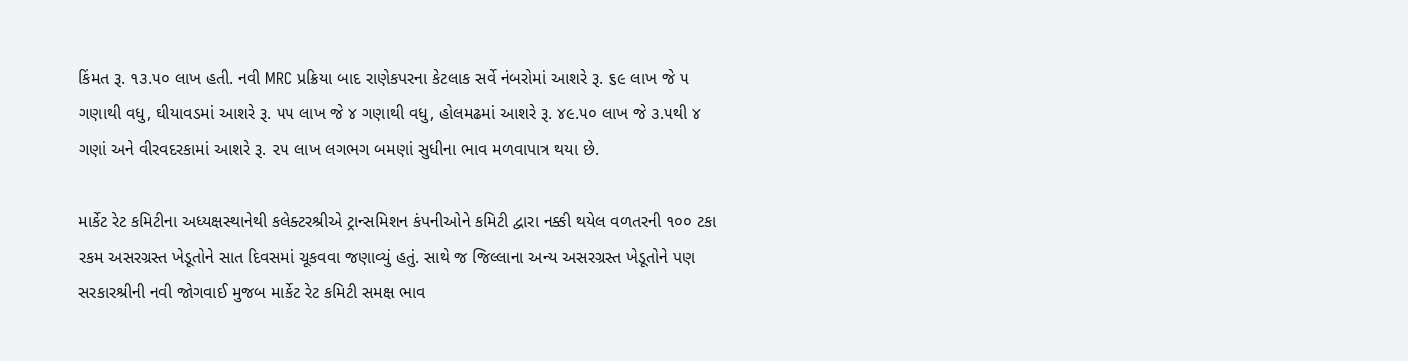કિંમત રૂ. ૧૩.૫૦ લાખ હતી. નવી MRC પ્રક્રિયા બાદ રાણેકપરના કેટલાક સર્વે નંબરોમાં આશરે રૂ. ૬૯ લાખ જે ૫ ગણાથી વધુ, ઘીયાવડમાં આશરે રૂ. ૫૫ લાખ જે ૪ ગણાથી વધુ, હોલમઢમાં આશરે રૂ. ૪૯.૫૦ લાખ જે ૩.૫થી ૪ ગણાં અને વીરવદરકામાં આશરે રૂ. ૨૫ લાખ લગભગ બમણાં સુધીના ભાવ મળવાપાત્ર થયા છે.

માર્કેટ રેટ કમિટીના અધ્યક્ષસ્થાનેથી કલેક્ટરશ્રીએ ટ્રાન્સમિશન કંપનીઓને કમિટી દ્વારા નક્કી થયેલ વળતરની ૧૦૦ ટકા રકમ અસરગ્રસ્ત ખેડૂતોને સાત દિવસમાં ચૂકવવા જણાવ્યું હતું. સાથે જ જિલ્લાના અન્ય અસરગ્રસ્ત ખેડૂતોને પણ સરકારશ્રીની નવી જોગવાઈ મુજબ માર્કેટ રેટ કમિટી સમક્ષ ભાવ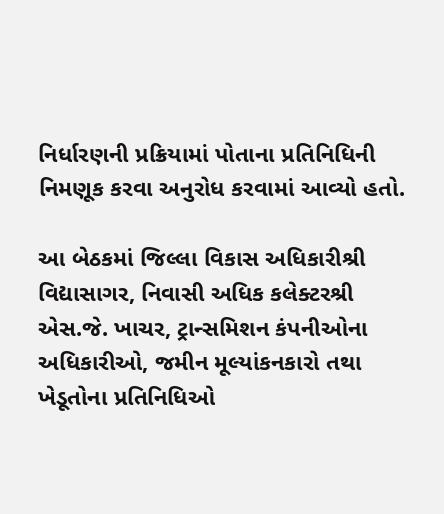નિર્ધારણની પ્રક્રિયામાં પોતાના પ્રતિનિધિની નિમણૂક કરવા અનુરોધ કરવામાં આવ્યો હતો.

આ બેઠકમાં જિલ્લા વિકાસ અધિકારીશ્રી વિદ્યાસાગર, નિવાસી અધિક કલેક્ટરશ્રી એસ.જે. ખાચર, ટ્રાન્સમિશન કંપનીઓના અધિકારીઓ, જમીન મૂલ્યાંકનકારો તથા ખેડૂતોના પ્રતિનિધિઓ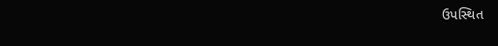ઉપસ્થિત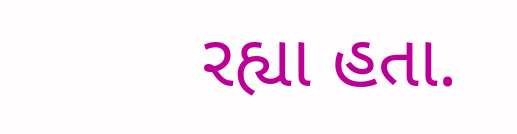રહ્યા હતા.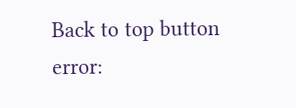Back to top button
error: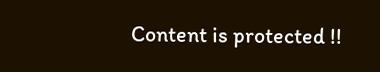Content is protected !!